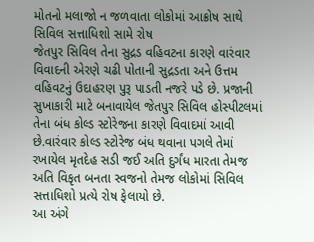મોતનો મલાજો ન જળવાતા લોકોમાં આક્રોષ સાથે સિવિલ સત્તાધિશો સામે રોષ
જેતપુર સિવિલ તેના સુદ્રડ વહિવટના કારણે વારંવાર વિવાદની એરણે ચઢી પોતાની સુદ્રડતા અને ઉત્તમ વહિવટનું ઉદાહરણ પુરૂ પાડતી નજરે પડે છે. પ્રજાની સુખાકારી માટે બનાવાયેલ જેતપુર સિવિલ હોસ્પીટલમાં તેના બંધ કોલ્ડ સ્ટોરેજના કારણે વિવાદમાં આવી છે.વારંવાર કોલ્ડ સ્ટોરેજ બંધ થવાના પગલે તેમાં રખાયેલ મૃતદેહ સડી જઈ અતિ દુર્ગંધ મારતા તેમજ અતિ વિકૃત બનતા સ્વજનો તેમજ લોકોમાં સિવિલ સત્તાધિશો પ્રત્યે રોષ ફેલાયો છે.
આ અંગે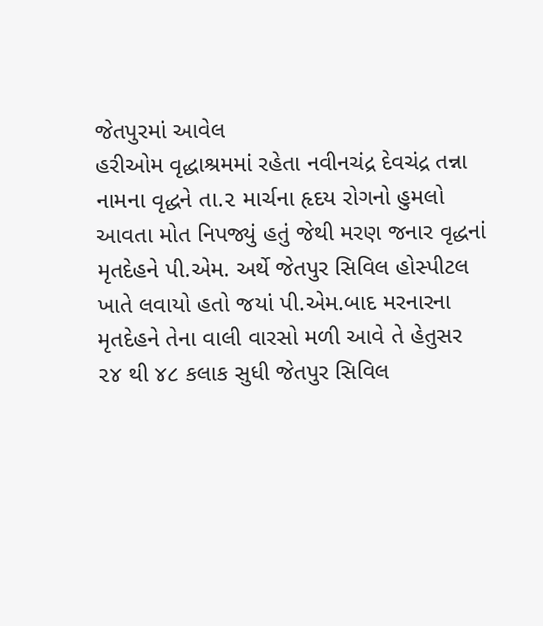જેતપુરમાં આવેલ
હરીઓમ વૃદ્ધાશ્રમમાં રહેતા નવીનચંદ્ર દેવચંદ્ર તન્ના નામના વૃદ્ધને તા.૨ માર્ચના હૃદય રોગનો હુમલો આવતા મોત નિપજ્યું હતું જેથી મરણ જનાર વૃદ્ધનાં મૃતદેહને પી.એમ. અર્થે જેતપુર સિવિલ હોસ્પીટલ ખાતે લવાયો હતો જયાં પી.એમ.બાદ મરનારના મૃતદેહને તેના વાલી વારસો મળી આવે તે હેતુસર ૨૪ થી ૪૮ કલાક સુધી જેતપુર સિવિલ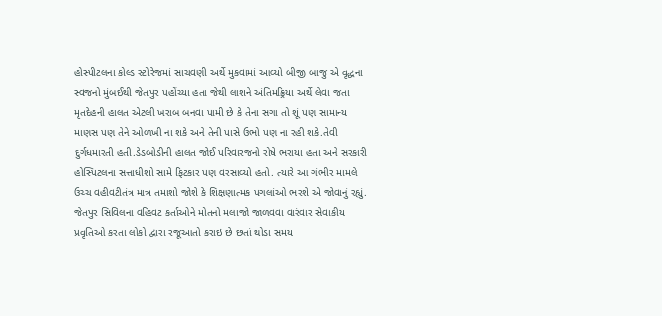હોસ્પીટલના કોલ્ડ સ્ટોરેજમાં સાચવણી અર્થે મુકવામાં આવ્યો બીજી બાજુ એ વૃદ્ધના સ્વજનો મુંબઈથી જેતપુર પહોંચ્યા હતા જેથી લાશને અંતિમક્ર્રિયા અર્થે લેવા જતા મૃતદેહની હાલત એટલી ખરાબ બનવા પામી છે કે તેના સગા તો શૂં પણ સામાન્ય માણસ પણ તેને ઓળખી ના શકે અને તેની પાસે ઉભો પણ ના રહી શકે.તેવી દુર્ગધમારતી હતી.ડેડબોડીની હાલત જોઈ પરિવારજનો રોષે ભરાયા હતા અને સરકારી હોસ્પિટલના સત્તાધીશો સામે ફિટકાર પણ વરસાવ્યો હતો. ત્યારે આ ગંભીર મામલે ઉચ્ચ વહીવટીતંત્ર માત્ર તમાશો જોશે કે શિક્ષણાત્મક પગલાંઓ ભરશે એ જોવાનું રહ્યું.
જેતપુર સિવિલના વહિવટ કર્તાઓને મોતનો મલાજો જાળવવા વારંવાર સેવાકીય પ્રવૃતિઓ કરતા લોકો દ્વારા રજૂઆતો કરાઇ છે છતાં થોડા સમય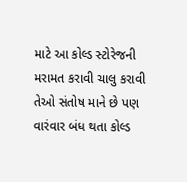માટે આ કોલ્ડ સ્ટોરેજની મરામત કરાવી ચાલુ કરાવી તેઓ સંતોષ માને છે પણ વારંવાર બંધ થતા કોલ્ડ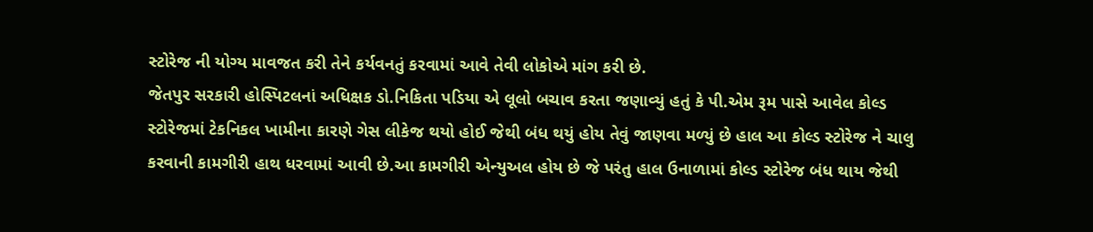સ્ટોરેજ ની યોગ્ય માવજત કરી તેને કર્યવનતું કરવામાં આવે તેવી લોકોએ માંગ કરી છે.
જેતપુર સરકારી હોસ્પિટલનાં અધિક્ષક ડો.નિકિતા પડિયા એ લૂલો બચાવ કરતા જણાવ્યું હતું કે પી.એમ રૂમ પાસે આવેલ કોલ્ડ સ્ટોરેજમાં ટેકનિકલ ખામીના કારણે ગેસ લીકેજ થયો હોઈ જેથી બંધ થયું હોય તેવું જાણવા મળ્યું છે હાલ આ કોલ્ડ સ્ટોરેજ ને ચાલુ કરવાની કામગીરી હાથ ધરવામાં આવી છે.આ કામગીરી એન્યુઅલ હોય છે જે પરંતુ હાલ ઉનાળામાં કોલ્ડ સ્ટોરેજ બંધ થાય જેથી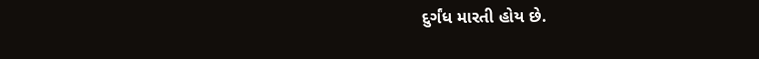દુર્ગંધ મારતી હોય છે.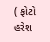( ફોટો હરેશ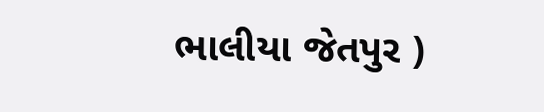ભાલીયા જેતપુર )